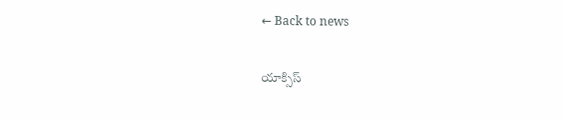← Back to news

యాక్సిస్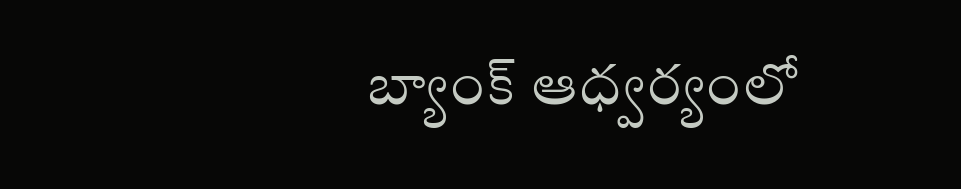బ్యాంక్ ఆధ్వర్యంలో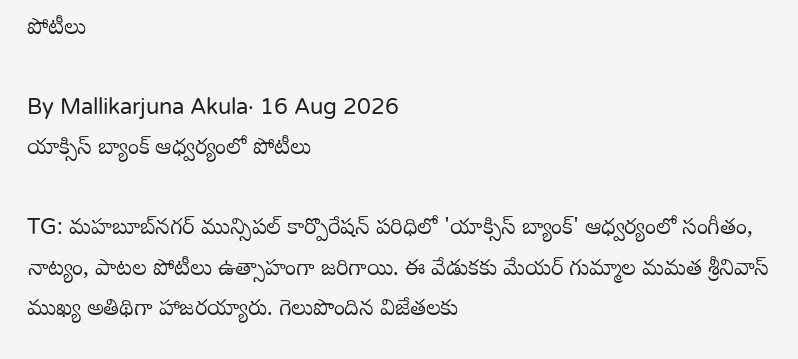పోటీలు

By Mallikarjuna Akula· 16 Aug 2026
యాక్సిస్ బ్యాంక్ ఆధ్వర్యంలో పోటీలు

TG: మహబూబ్‌నగర్ మున్సిపల్ కార్పొరేషన్ పరిధిలో 'యాక్సిస్ బ్యాంక్' ఆధ్వర్యంలో సంగీతం, నాట్యం, పాటల పోటీలు ఉత్సాహంగా జరిగాయి. ఈ వేడుకకు మేయర్ గుమ్మాల మమత శ్రీనివాస్ ముఖ్య అతిథిగా హాజరయ్యారు. గెలుపొందిన విజేతలకు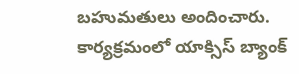బహుమతులు అందించారు. కార్యక్రమంలో యాక్సిస్ బ్యాంక్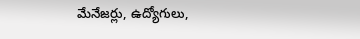మేనేజర్లు, ఉద్యోగులు,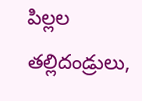పిల్లల తల్లిదండ్రులు,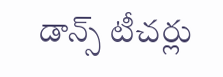డాన్స్ టీచర్లు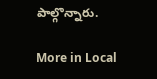పాల్గొన్నారు.

More in Local